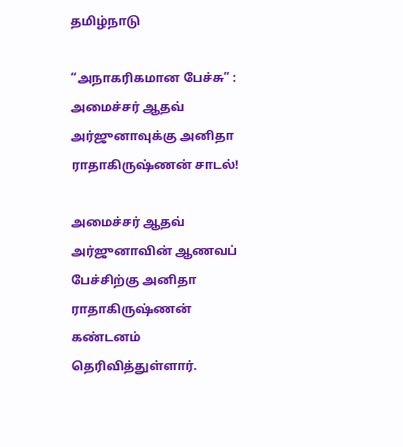தமிழ்நாடு

“அநாகரிகமான பேச்சு” : அமைச்சர் ஆதவ் அர்ஜுனாவுக்கு அனிதா ராதாகிருஷ்ணன் சாடல்!

அமைச்சர் ஆதவ் அர்ஜுனாவின் ஆணவப் பேச்சிற்கு அனிதா ராதாகிருஷ்ணன் கண்டனம் தெரிவித்துள்ளார்.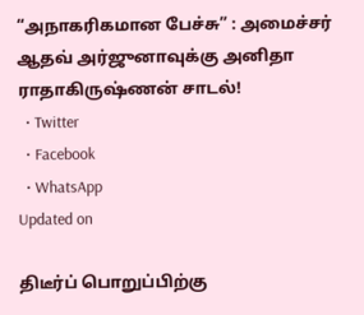“அநாகரிகமான பேச்சு” : அமைச்சர் ஆதவ் அர்ஜுனாவுக்கு அனிதா ராதாகிருஷ்ணன் சாடல்!
  • Twitter
  • Facebook
  • WhatsApp
Updated on

திடீர்ப் பொறுப்பிற்கு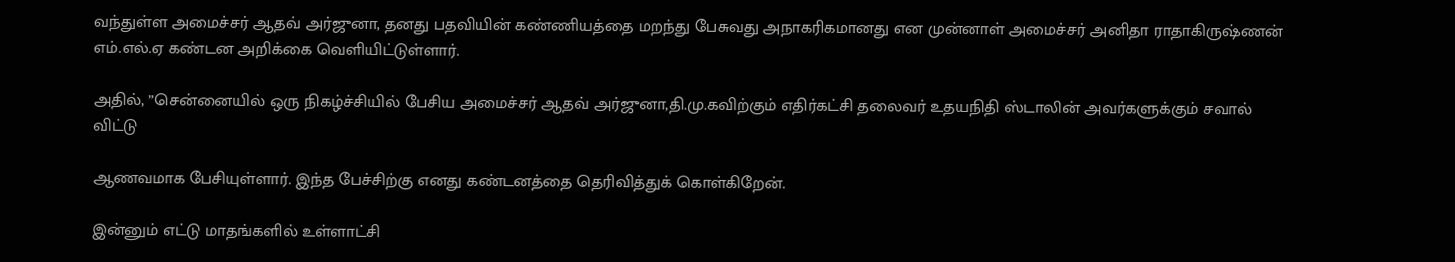வந்துள்ள அமைச்சர் ஆதவ் அர்ஜுனா, தனது பதவியின் கண்ணியத்தை மறந்து பேசுவது அநாகரிகமானது என முன்னாள் அமைச்சர் அனிதா ராதாகிருஷ்ணன் எம்.எல்.ஏ கண்டன அறிக்கை வெளியிட்டுள்ளார்.

அதில், ”சென்னையில் ஒரு நிகழ்ச்சியில் பேசிய அமைச்சர் ஆதவ் அர்ஜுனா,தி.மு.கவிற்கும் எதிர்கட்சி தலைவர் உதயநிதி ஸ்டாலின் அவர்களுக்கும் சவால் விட்டு

ஆணவமாக பேசியுள்ளார். இந்த பேச்சிற்கு எனது கண்டனத்தை தெரிவித்துக் கொள்கிறேன்.

இன்னும் எட்டு மாதங்களில் உள்ளாட்சி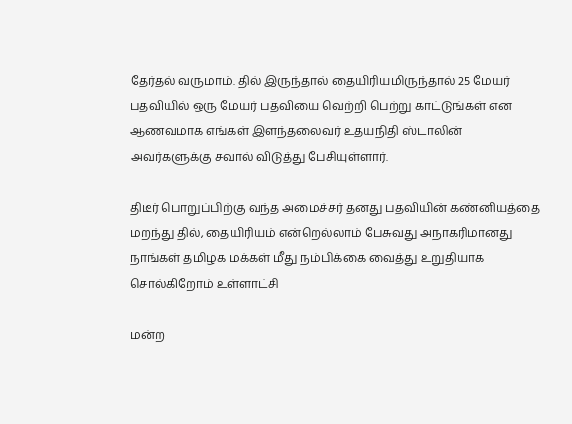தேர்தல் வருமாம். தில் இருந்தால் தையிரியமிருந்தால் 25 மேயர் பதவியில் ஒரு மேயர் பதவியை வெற்றி பெற்று காட்டுங்கள் என ஆணவமாக எங்கள் இளந்தலைவர் உதயநிதி ஸ்டாலின் அவர்களுக்கு சவால் விடுத்து பேசியுள்ளார்.

திடீர் பொறுப்பிற்கு வந்த அமைச்சர் தனது பதவியின் கண்னியத்தை மறந்து தில், தையிரியம் என்றெல்லாம் பேசுவது அநாகரிமானது நாங்கள் தமிழக மக்கள் மீது நம்பிக்கை வைத்து உறுதியாக சொல்கிறோம் உள்ளாட்சி

மன்ற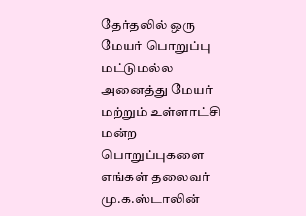தேர்தலில் ஒரு மேயர் பொறுப்பு மட்டுமல்ல அனைத்து மேயர் மற்றும் உள்ளாட்சி மன்ற பொறுப்புகளை எங்கள் தலைவர் மு.க.ஸ்டாலின்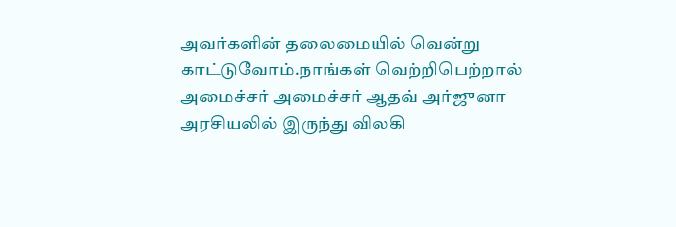அவர்களின் தலைமையில் வென்று காட்டுவோம்.நாங்கள் வெற்றிபெற்றால் அமைச்சர் அமைச்சர் ஆதவ் அர்ஜுனா அரசியலில் இருந்து விலகி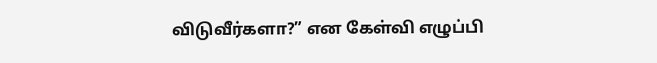விடுவீர்களா?” என கேள்வி எழுப்பி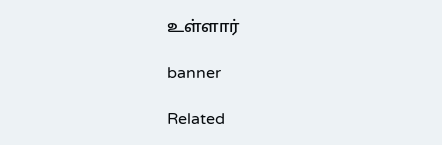உள்ளார்

banner

Related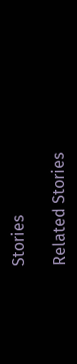Stories

Related Stories